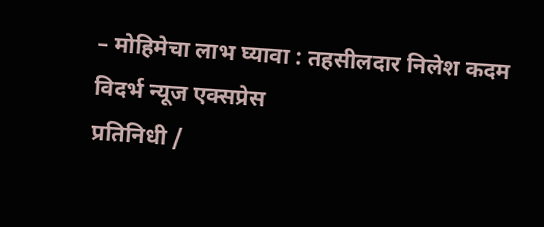– मोहिमेचा लाभ घ्यावा : तहसीलदार निलेश कदम
विदर्भ न्यूज एक्सप्रेस
प्रतिनिधी /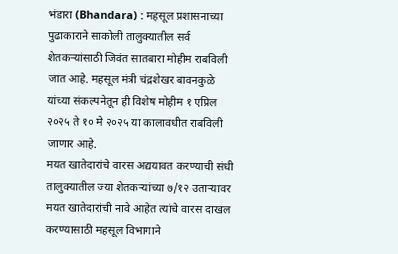भंडारा (Bhandara) : महसूल प्रशासनाच्या पुढाकाराने साकोली तालुक्यातील सर्व शेतकऱ्यांसाठी जिवंत सातबारा मोहीम राबविली जात आहे. महसूल मंत्री चंद्रशेखर बावनकुळे यांच्या संकल्पनेतून ही विशेष मोहीम १ एप्रिल २०२५ ते १० मे २०२५ या कालावधीत राबविली जाणार आहे.
मयत खातेदारांचे वारस अद्ययावत करण्याची संधी
तालुक्यातील ज्या शेतकऱ्यांच्या ७/१२ उताऱ्यावर मयत खातेदारांची नावे आहेत त्यांचे वारस दाखल करण्यासाठी महसूल विभागाने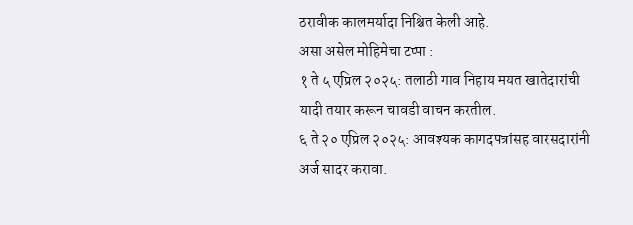ठरावीक कालमर्यादा निश्चित केली आहे.
असा असेल मोहिमेचा टप्पा :
१ ते ५ एप्रिल २०२५: तलाठी गाव निहाय मयत खातेदारांची यादी तयार करून चावडी वाचन करतील.
६ ते २० एप्रिल २०२५: आवश्यक कागदपत्रांसह वारसदारांनी अर्ज सादर करावा.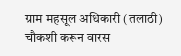ग्राम महसूल अधिकारी (तलाठी) चौकशी करून वारस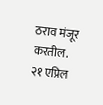ठराव मंजूर करतील.
२१ एप्रिल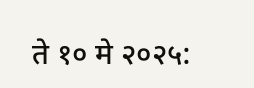ते १० मे २०२५: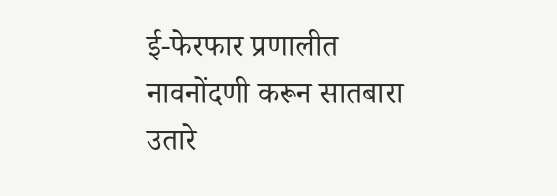ई-फेरफार प्रणालीत नावनोंदणी करून सातबारा उतारे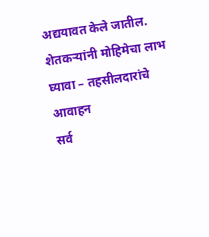अद्ययावत केले जातील.
शेतकऱ्यांनी मोहिमेचा लाभ घ्यावा – तहसीलदारांचे आवाहन
सर्व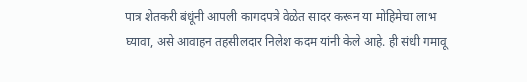पात्र शेतकरी बंधूंनी आपली कागदपत्रे वेळेत सादर करून या मोहिमेचा लाभ घ्यावा, असे आवाहन तहसीलदार निलेश कदम यांनी केले आहे. ही संधी गमावू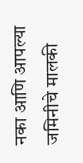नका आणि आपल्या जमिनीचे मालकी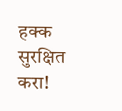हक्क सुरक्षित करा!